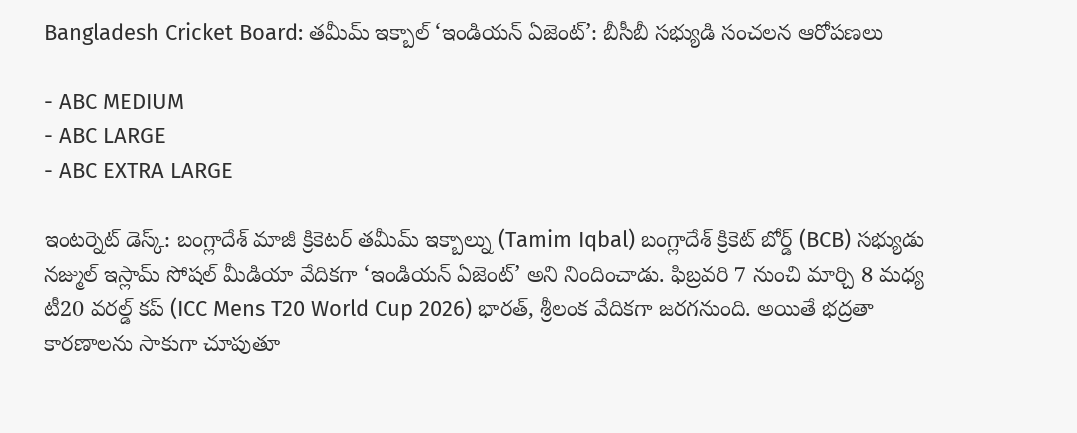Bangladesh Cricket Board: తమీమ్ ఇక్బాల్ ‘ఇండియన్ ఏజెంట్’: బీసీబీ సభ్యుడి సంచలన ఆరోపణలు

- ABC MEDIUM
- ABC LARGE
- ABC EXTRA LARGE

ఇంటర్నెట్ డెస్క్: బంగ్లాదేశ్ మాజీ క్రికెటర్ తమీమ్ ఇక్బాల్ను (Tamim Iqbal) బంగ్లాదేశ్ క్రికెట్ బోర్డ్ (BCB) సభ్యుడు నజ్ముల్ ఇస్లామ్ సోషల్ మీడియా వేదికగా ‘ఇండియన్ ఏజెంట్’ అని నిందించాడు. ఫిబ్రవరి 7 నుంచి మార్చి 8 మధ్య టీ20 వరల్డ్ కప్ (ICC Mens T20 World Cup 2026) భారత్, శ్రీలంక వేదికగా జరగనుంది. అయితే భద్రతా కారణాలను సాకుగా చూపుతూ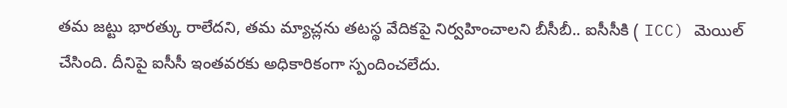తమ జట్టు భారత్కు రాలేదని, తమ మ్యాచ్లను తటస్థ వేదికపై నిర్వహించాలని బీసీబీ.. ఐసీసీకి ( ICC) మెయిల్ చేసింది. దీనిపై ఐసీసీ ఇంతవరకు అధికారికంగా స్పందించలేదు.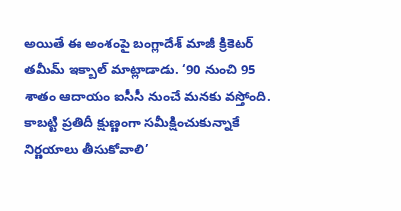అయితే ఈ అంశంపై బంగ్లాదేశ్ మాజీ క్రికెటర్ తమీమ్ ఇక్బాల్ మాట్లాడాడు. ‘90 నుంచి 95 శాతం ఆదాయం ఐసీసీ నుంచే మనకు వస్తోంది. కాబట్టి ప్రతిదీ క్షుణ్ణంగా సమీక్షించుకున్నాకే నిర్ణయాలు తీసుకోవాలి’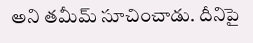అని తమీమ్ సూచించాడు. దీనిపై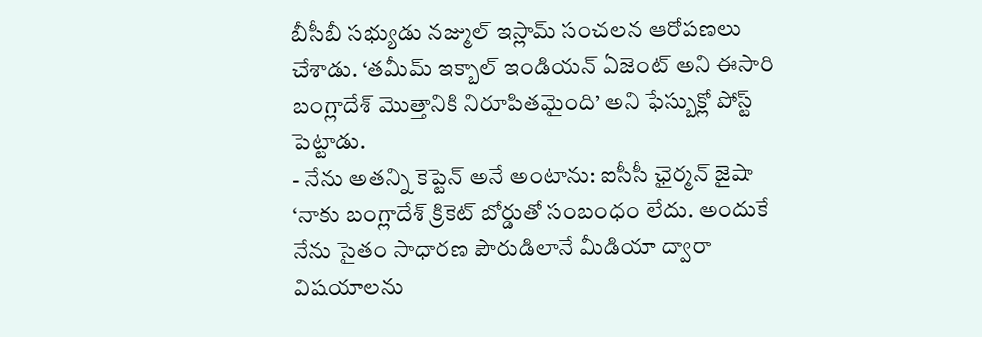బీసీబీ సభ్యుడు నజ్ముల్ ఇస్లామ్ సంచలన ఆరోపణలు చేశాడు. ‘తమీమ్ ఇక్బాల్ ఇండియన్ ఏజెంట్ అని ఈసారి బంగ్లాదేశ్ మొత్తానికి నిరూపితమైంది’ అని ఫేస్బుక్లో పోస్ట్ పెట్టాడు.
- నేను అతన్ని కెప్టెన్ అనే అంటాను: ఐసీసీ ఛైర్మన్ జైషా
‘నాకు బంగ్లాదేశ్ క్రికెట్ బోర్డుతో సంబంధం లేదు. అందుకే నేను సైతం సాధారణ పౌరుడిలానే మీడియా ద్వారా విషయాలను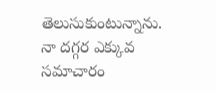తెలుసుకుంటున్నాను. నా దగ్గర ఎక్కువ సమాచారం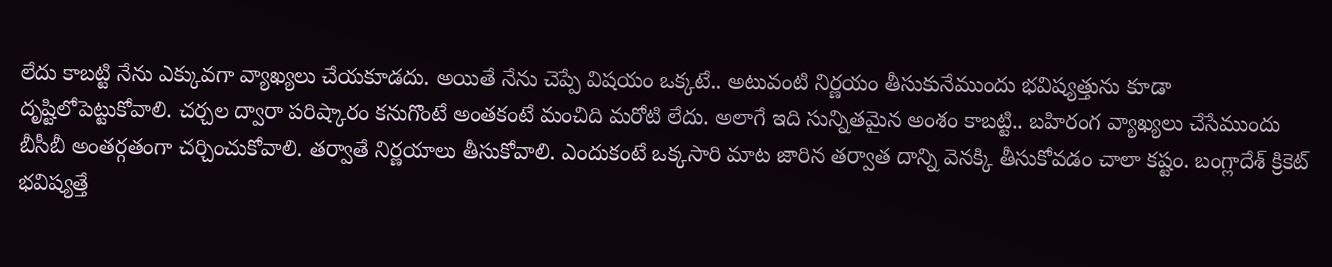లేదు కాబట్టి నేను ఎక్కువగా వ్యాఖ్యలు చేయకూడదు. అయితే నేను చెప్పే విషయం ఒక్కటే.. అటువంటి నిర్ణయం తీసుకునేముందు భవిష్యత్తును కూడా దృష్టిలోపెట్టుకోవాలి. చర్చల ద్వారా పరిష్కారం కనుగొంటే అంతకంటే మంచిది మరోటి లేదు. అలాగే ఇది సున్నితమైన అంశం కాబట్టి.. బహిరంగ వ్యాఖ్యలు చేసేముందు బీసీబీ అంతర్గతంగా చర్చించుకోవాలి. తర్వాతే నిర్ణయాలు తీసుకోవాలి. ఎందుకంటే ఒక్కసారి మాట జారిన తర్వాత దాన్ని వెనక్కి తీసుకోవడం చాలా కష్టం. బంగ్లాదేశ్ క్రికెట్ భవిష్యత్తే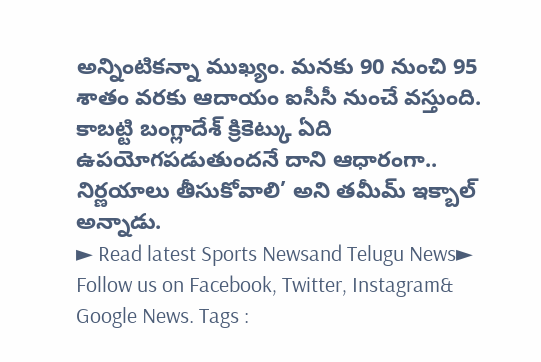అన్నింటికన్నా ముఖ్యం. మనకు 90 నుంచి 95 శాతం వరకు ఆదాయం ఐసీసీ నుంచే వస్తుంది. కాబట్టి బంగ్లాదేశ్ క్రికెట్కు ఏది ఉపయోగపడుతుందనే దాని ఆధారంగా.. నిర్ణయాలు తీసుకోవాలి’ అని తమీమ్ ఇక్బాల్ అన్నాడు.
► Read latest Sports Newsand Telugu News► Follow us on Facebook, Twitter, Instagram& Google News. Tags :